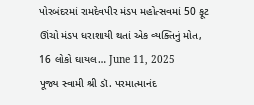પોરબંદરમાં રામદેવપીર મંડપ મહોત્સવમાં 50 ફૂટ ઊંચો મંડપ ધરાશાયી થતાં એક વ્યક્તિનું મોત, 16 લોકો ઘાયલ… June 11, 2025
પૂજ્ય સ્વામી શ્રી ડૉ. પરમાત્માનંદ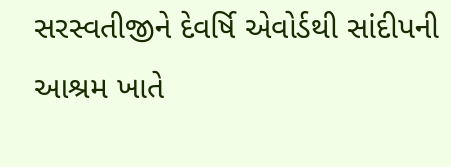સરસ્વતીજીને દેવર્ષિ એવોર્ડથી સાંદીપની આશ્રમ ખાતે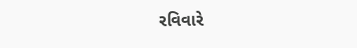રવિવારે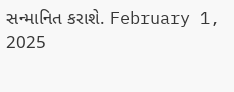સન્માનિત કરાશે. February 1, 2025